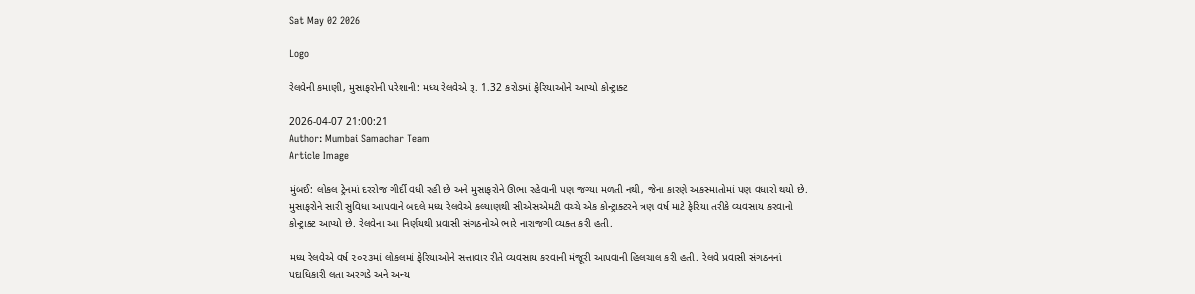Sat May 02 2026

Logo

રેલવેની કમાણી, મુસાફરોની પરેશાની: મધ્ય રેલવેએ રૂ. 1.32 કરોડમાં ફેરિયાઓને આપ્યો કોન્ટ્રાક્ટ

2026-04-07 21:00:21
Author: Mumbai Samachar Team
Article Image

મુંબઈ: લોકલ ટ્રેનમાં દરરોજ ગીર્દી વધી રહી છે અને મુસાફરોને ઊભા રહેવાની પણ જગ્યા મળતી નથી, જેના કારણે અકસ્માતોમાં પણ વધારો થયો છે. મુસાફરોને સારી સુવિધા આપવાને બદલે મધ્ય રેલવેએ કલ્યાણથી સીએસએમટી વચ્ચે એક કોન્ટ્રાક્ટરને ત્રણ વર્ષ માટે ફેરિયા તરીકે વ્યવસાય કરવાનો કોન્ટ્રાક્ટ આપ્યો છે. રેલવેના આ નિર્ણયથી પ્રવાસી સંગઠનોએ ભારે નારાજગી વ્યક્ત કરી હતી.

મધ્ય રેલવેએ વર્ષ ૨૦૨૩માં લોકલમાં ફેરિયાઓને સત્તાવાર રીતે વ્યવસાય કરવાની મંજૂરી આપવાની હિલચાલ કરી હતી. રેલવે પ્રવાસી સંગઠનનાં પદાધિકારી લતા અરગડે અને અન્ય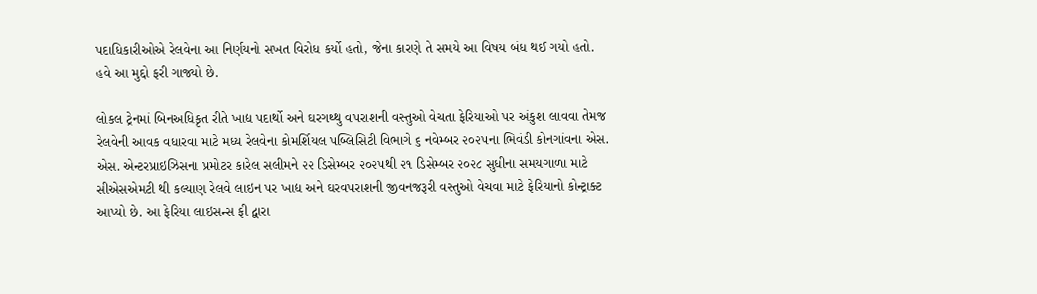પદાધિકારીઓએ રેલવેના આ નિર્ણયનો સખત વિરોધ કર્યો હતો, જેના કારણે તે સમયે આ વિષય બંધ થઈ ગયો હતો. હવે આ મુદ્દો ફરી ગાજ્યો છે.

લોકલ ટ્રેનમાં બિનઅધિકૃત રીતે ખાદ્ય પદાર્થો અને ઘરગથ્થુ વપરાશની વસ્તુઓ વેચતા ફેરિયાઓ પર અંકુશ લાવવા તેમજ રેલવેની આવક વધારવા માટે મધ્ય રેલવેના કોમર્શિયલ પબ્લિસિટી વિભાગે ૬ નવેમ્બર ૨૦૨૫ના ભિવંડી કોનગાંવના એસ. એસ. એન્ટરપ્રાઇઝિસના પ્રમોટર કારેલ સલીમને ૨૨ ડિસેમ્બર ૨૦૨૫થી ૨૧ ડિસેમ્બર ૨૦૨૮ સુધીના સમયગાળા માટે સીએસએમટી થી કલ્યાણ રેલવે લાઇન પર ખાદ્ય અને ઘરવપરાશની જીવનજરૂરી વસ્તુઓ વેચવા માટે ફેરિયાનો કોન્ટ્રાક્ટ આપ્યો છે. આ ફેરિયા લાઇસન્સ ફી દ્વારા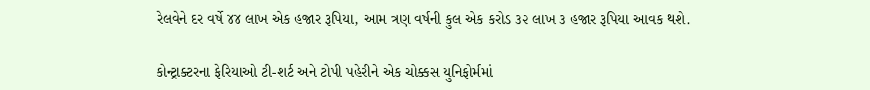રેલવેને દર વર્ષે ૪૪ લાખ એક હજાર રૂપિયા, આમ ત્રણ વર્ષની કુલ એક કરોડ ૩૨ લાખ ૩ હજાર રૂપિયા આવક થશે.

કોન્ટ્રાક્ટરના ફેરિયાઓ ટી-શર્ટ અને ટોપી પહેરીને એક ચોક્કસ યુનિફોર્મમાં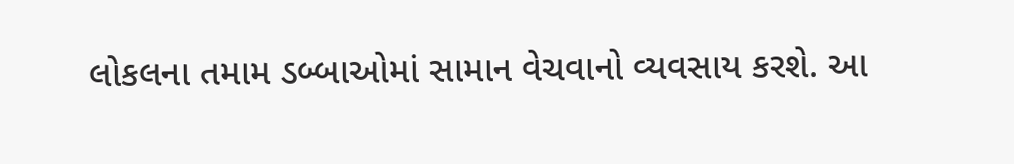લોકલના તમામ ડબ્બાઓમાં સામાન વેચવાનો વ્યવસાય કરશે. આ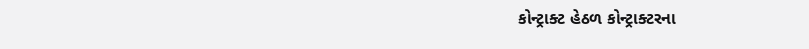કોન્ટ્રાક્ટ હેઠળ કોન્ટ્રાક્ટરના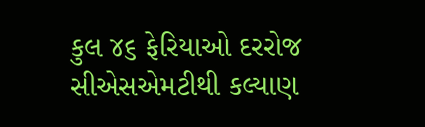કુલ ૪૬ ફેરિયાઓ દરરોજ સીએસએમટીથી કલ્યાણ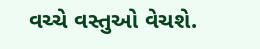વચ્ચે વસ્તુઓ વેચશે.